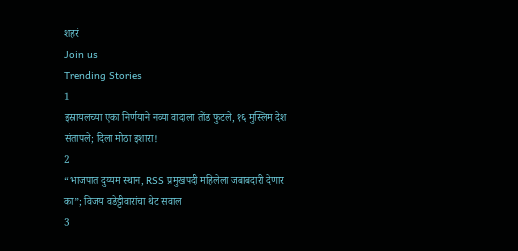शहरं
Join us
Trending Stories
1
इस्रायलच्या एका निर्णयाने नव्या वादाला तोंड फुटले, १६ मुस्लिम देश संतापले; दिला मोठा इशारा!
2
“भाजपात दुय्यम स्थान, RSS प्रमुखपदी महिलेला जबाबदारी देणार का”; विजय वडेट्टीवारांचा थेट सवाल
3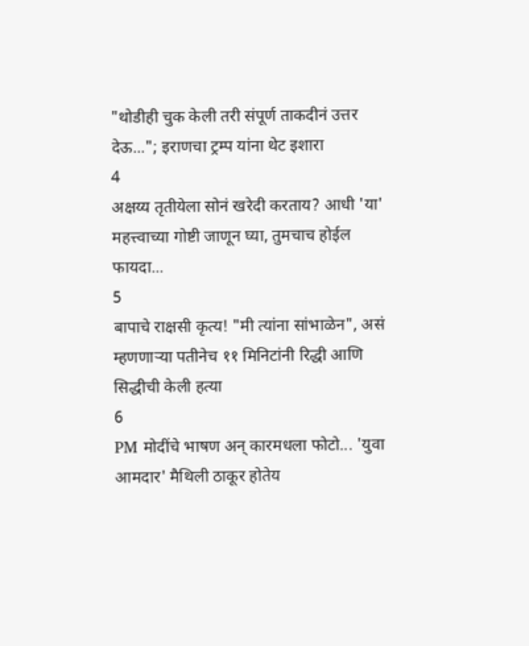"थोडीही चुक केली तरी संपूर्ण ताकदीनं उत्तर देऊ..."; इराणचा ट्रम्प यांना थेट इशारा
4
अक्षय्य तृतीयेला सोनं खरेदी करताय? आधी 'या' महत्त्वाच्या गोष्टी जाणून घ्या, तुमचाच होईल फायदा...
5
बापाचे राक्षसी कृत्य! "मी त्यांना सांभाळेन", असं म्हणणाऱ्या पतीनेच ११ मिनिटांनी रिद्धी आणि सिद्धीची केली हत्या
6
PM मोदींचे भाषण अन् कारमधला फोटो... 'युवा आमदार' मैथिली ठाकूर होतेय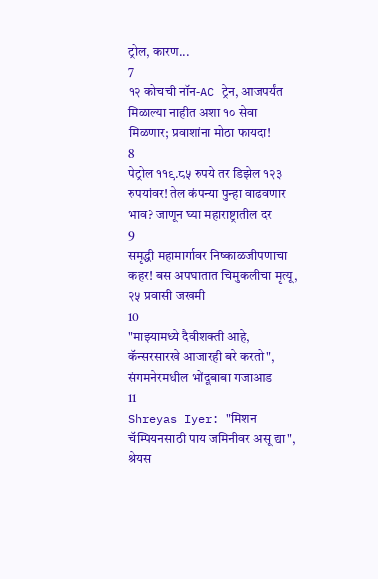ट्रोल, कारण...
7
१२ कोचची नॉन-AC ट्रेन, आजपर्यंत मिळाल्या नाहीत अशा १० सेवा मिळणार; प्रवाशांना मोठा फायदा!
8
पेट्रोल ११९.८५ रुपये तर डिझेल १२३ रुपयांवर! तेल कंपन्या पुन्हा वाढवणार भाव? जाणून घ्या महाराष्ट्रातील दर
9
समृद्धी महामार्गावर निष्काळजीपणाचा कहर! बस अपघातात चिमुकलीचा मृत्यू, २५ प्रवासी जखमी
10
"माझ्यामध्ये दैवीशक्ती आहे, कॅन्सरसारखे आजारही बरे करतो", संगमनेरमधील भोंदूबाबा गजाआड
11
Shreyas Iyer: "मिशन चॅम्पियनसाठी पाय जमिनीवर असू द्या", श्रेयस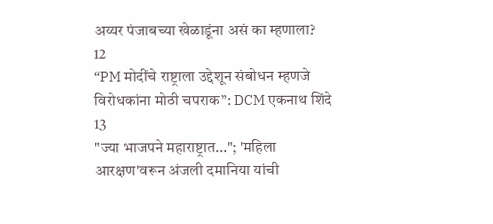अय्यर पंजाबच्या खेळाडूंना असं का म्हणाला?
12
“PM मोदींचे राष्ट्राला उद्देशून संबोधन म्हणजे विरोधकांना मोठी चपराक”: DCM एकनाथ शिंदे
13
"ज्या भाजपने महाराष्ट्रात..."; 'महिला आरक्षण'वरून अंजली दमानिया यांची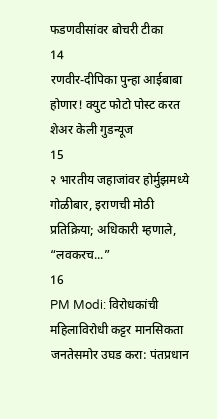फडणवीसांवर बोचरी टीका
14
रणवीर-दीपिका पुन्हा आईबाबा होणार! क्युट फोटो पोस्ट करत शेअर केली गुडन्यूज
15
२ भारतीय जहाजांवर होर्मुझमध्ये गोळीबार, इराणची मोठी प्रतिक्रिया; अधिकारी म्हणाले, “लवकरच...”
16
PM Modi: विरोधकांची महिलाविरोधी कट्टर मानसिकता जनतेसमोर उघड करा: पंतप्रधान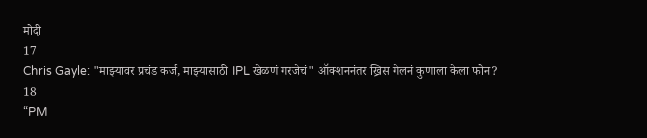मोदी
17
Chris Gayle: "माझ्यावर प्रचंड कर्ज, माझ्यासाठी IPL खेळणं गरजेचं" ऑक्शननंतर ख्रिस गेलनं कुणाला केला फोन?
18
“PM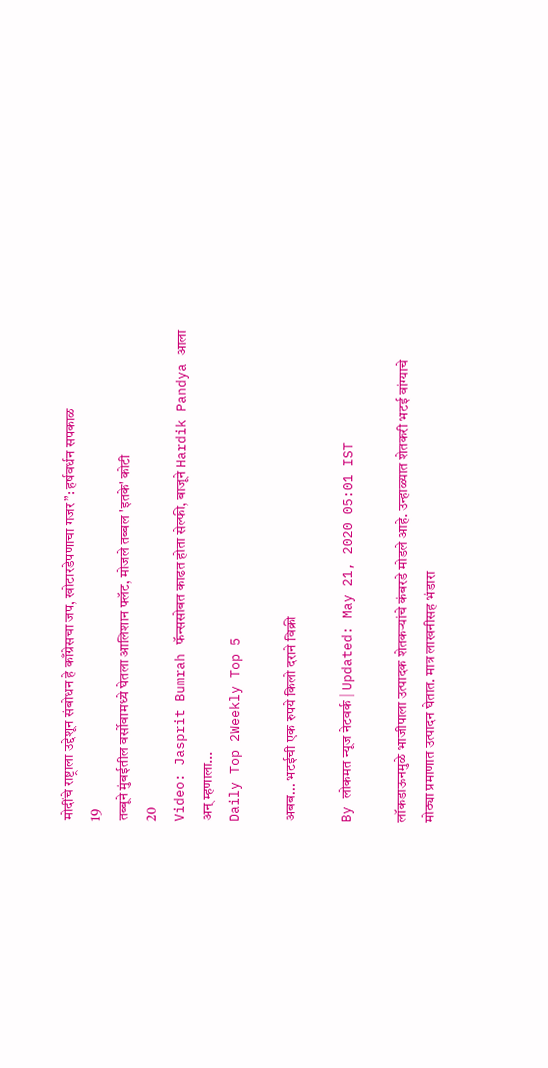मोदींचे राष्ट्राला उद्देशून संबोधन हे काँग्रेसचा जप, खोटारडेपणाचा गजर”: हर्षवर्धन सपकाळ
19
तब्बूने मुंबईतील वर्सोवामध्ये घेतला आलिशान फ्लॅट, मोजले तब्बल 'इतके' कोटी
20
Video: Jasprit Bumrah फॅन्ससोबत काढत होता सेल्फी, बाजूने Hardik Pandya आला अन् म्हणाला...
Daily Top 2Weekly Top 5

अबब... भटईची एक रुपये किलो दराने विक्री

By लोकमत न्यूज नेटवर्क | Updated: May 21, 2020 05:01 IST

लॉकडाऊनमुळे भाजीपाला उत्पादक शेतकऱ्यांचे कंबरडे मोडले आहे. उन्हाळ्यात शेतकरी भटई वांग्याचे मोठ्या प्रमाणात उत्पादन घेतात. मात्र लाखनीसह भंडारा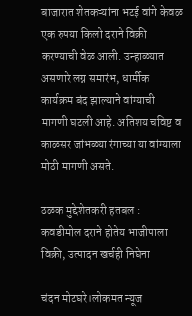बाजारात शेतकऱ्यांना भटई वांगे केवळ एक रुपया किलो दराने विक्री करण्याची वेळ आली. उन्हाळ्यात असणारे लग्न समारंभ, धार्मीक कार्यक्रम बंद झाल्याने वांग्याची मागणी घटली आहे. अतिशय चविष्ट व काळसर जांभळ्या रंगाच्या या वांग्याला मोठी मागणी असते.

ठळक मुद्देशेतकरी हतबल : कवडीमोल दराने होतेय भाजीपाला विक्री, उत्पादन खर्चही निघेना

चंदन मोटघरे।लोकमत न्यूज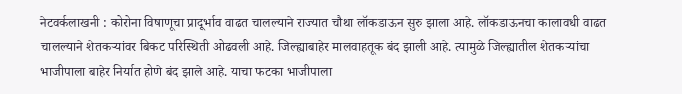नेटवर्कलाखनी : कोरोना विषाणूचा प्रादूर्भाव वाढत चालल्याने राज्यात चौथा लॉकडाऊन सुरु झाला आहे. लॉकडाऊनचा कालावधी वाढत चालल्याने शेतकऱ्यांवर बिकट परिस्थिती ओढवली आहे. जिल्ह्याबाहेर मालवाहतूक बंद झाली आहे. त्यामुळे जिल्ह्यातील शेतकऱ्यांचा भाजीपाला बाहेर निर्यात होणे बंद झाले आहे. याचा फटका भाजीपाला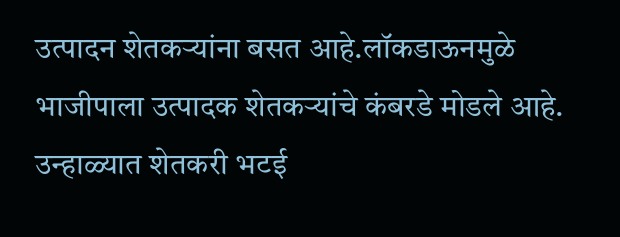उत्पादन शेतकऱ्यांना बसत आहे.लॉकडाऊनमुळे भाजीपाला उत्पादक शेतकऱ्यांचे कंबरडे मोडले आहे. उन्हाळ्यात शेतकरी भटई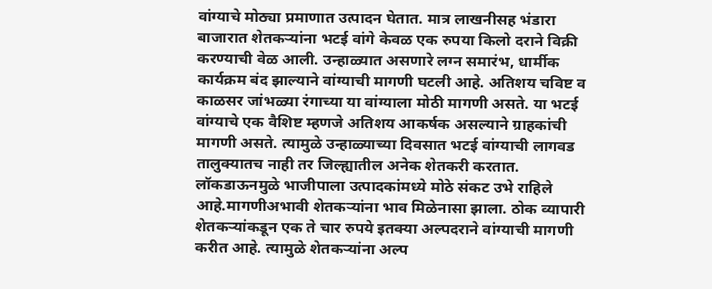वांग्याचे मोठ्या प्रमाणात उत्पादन घेतात. मात्र लाखनीसह भंडारा बाजारात शेतकऱ्यांना भटई वांगे केवळ एक रुपया किलो दराने विक्री करण्याची वेळ आली. उन्हाळ्यात असणारे लग्न समारंभ, धार्मीक कार्यक्रम बंद झाल्याने वांग्याची मागणी घटली आहे. अतिशय चविष्ट व काळसर जांभळ्या रंगाच्या या वांग्याला मोठी मागणी असते. या भटई वांग्याचे एक वैशिष्ट म्हणजे अतिशय आकर्षक असल्याने ग्राहकांची मागणी असते. त्यामुळे उन्हाळ्याच्या दिवसात भटई वांग्याची लागवड तालुक्यातच नाही तर जिल्ह्यातील अनेक शेतकरी करतात. लॉकडाऊनमुळे भाजीपाला उत्पादकांमध्ये मोठे संकट उभे राहिले आहे.मागणीअभावी शेतकऱ्यांना भाव मिळेनासा झाला. ठोक व्यापारी शेतकऱ्यांकडून एक ते चार रुपये इतक्या अल्पदराने वांग्याची मागणी करीत आहे. त्यामुळे शेतकऱ्यांना अल्प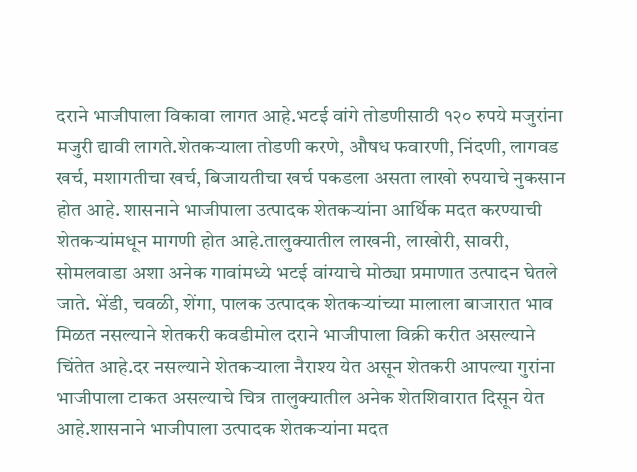दराने भाजीपाला विकावा लागत आहे.भटई वांगे तोडणीसाठी १२० रुपये मजुरांना मजुरी द्यावी लागते.शेतकऱ्याला तोडणी करणे, औषध फवारणी, निंदणी, लागवड खर्च, मशागतीचा खर्च, बिजायतीचा खर्च पकडला असता लाखो रुपयाचे नुकसान होत आहे. शासनाने भाजीपाला उत्पादक शेतकऱ्यांना आर्थिक मदत करण्याची शेतकऱ्यांमधून मागणी होत आहे.तालुक्यातील लाखनी, लाखोरी, सावरी, सोमलवाडा अशा अनेक गावांमध्ये भटई वांग्याचे मोठ्या प्रमाणात उत्पादन घेतले जाते. भेंडी, चवळी, शेंगा, पालक उत्पादक शेतकऱ्यांच्या मालाला बाजारात भाव मिळत नसल्याने शेतकरी कवडीमोल दराने भाजीपाला विक्री करीत असल्याने चिंतेत आहे.दर नसल्याने शेतकऱ्याला नैराश्य येत असून शेतकरी आपल्या गुरांना भाजीपाला टाकत असल्याचे चित्र तालुक्यातील अनेक शेतशिवारात दिसून येत आहे.शासनाने भाजीपाला उत्पादक शेतकऱ्यांना मदत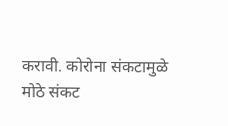करावी. कोरोना संकटामुळे मोठे संकट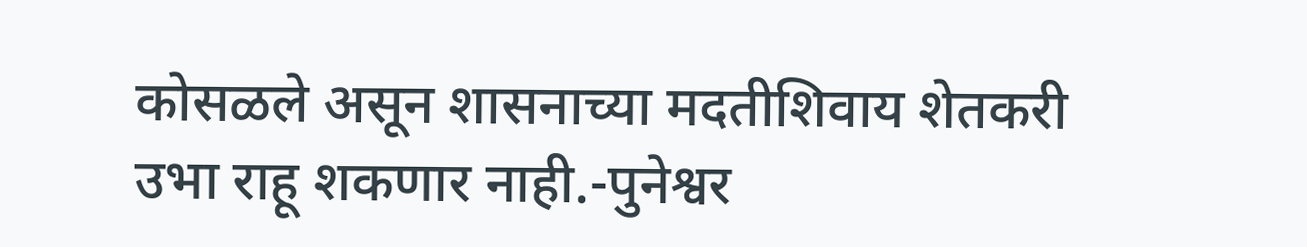कोसळले असून शासनाच्या मदतीशिवाय शेतकरी उभा राहू शकणार नाही.-पुनेश्वर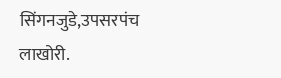सिंगनजुडे,उपसरपंच लाखोरी.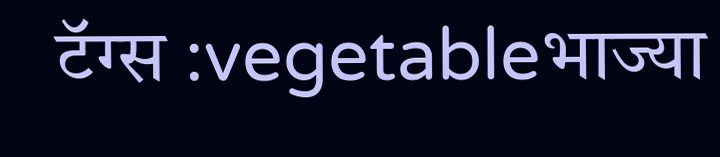टॅग्स :vegetableभाज्या